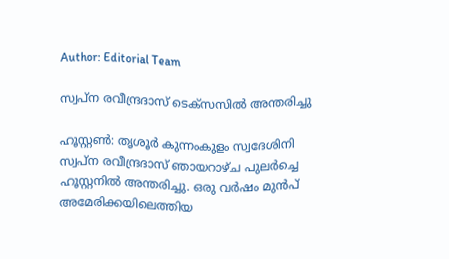Author: Editorial Team

സ്വപ്ന രവീന്ദ്രദാസ് ടെക്സസിൽ അന്തരിച്ചു

ഹൂസ്റ്റൺ: തൃശൂർ കുന്നംകുളം സ്വദേശിനി സ്വപ്ന രവീന്ദ്രദാസ് ഞായറാഴ്ച പുലർച്ചെ ഹൂസ്റ്റനിൽ അന്തരിച്ചു. ഒരു വർഷം മുൻപ് അമേരിക്കയിലെത്തിയ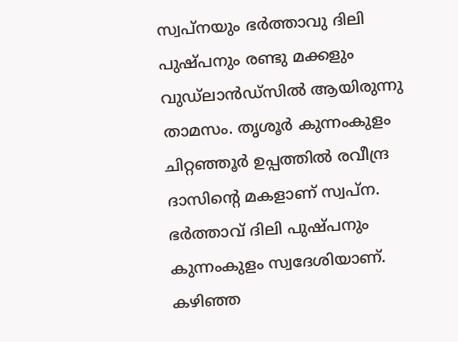സ്വപ്നയും ഭർത്താവു ദിലി പുഷ്പനും രണ്ടു മക്കളും വുഡ്‌ലാൻഡ്‌സിൽ ആയിരുന്നു താമസം. തൃശൂർ കുന്നംകുളം ചിറ്റഞ്ഞൂർ ഉപ്പത്തിൽ രവീന്ദ്ര ദാസിന്‍റെ മകളാണ് സ്വപ്ന. ഭർത്താവ് ദിലി പുഷ്പനും കുന്നംകുളം സ്വദേശിയാണ്. കഴിഞ്ഞ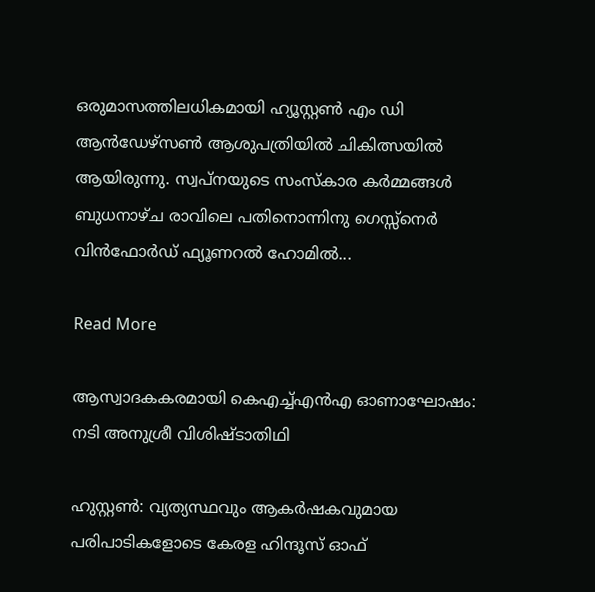ഒരുമാസത്തിലധികമായി ഹ്യൂസ്റ്റൺ എം ഡി ആൻഡേഴ്സൺ ആശുപത്രിയിൽ ചികിത്സയിൽ ആയിരുന്നു. സ്വപ്നയുടെ സംസ്കാര കർമ്മങ്ങൾ ബുധനാഴ്ച രാവിലെ പതിനൊന്നിനു ഗെസ്സ്നെർ വിൻഫോർഡ് ഫ്യൂണറൽ ഹോമിൽ...

Read More

ആസ്വാദകകരമായി കെഎച്ച്എന്‍എ ഓണാഘോഷം: നടി അനുശ്രീ വിശിഷ്ടാതിഥി

ഹുസ്റ്റണ്‍: വ്യത്യസ്ഥവും ആകര്‍ഷകവുമായ പരിപാടികളോടെ കേരള ഹിന്ദൂസ് ഓഫ്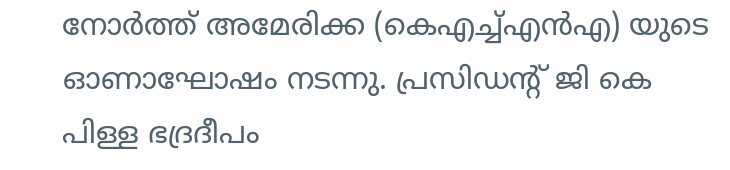നോര്‍ത്ത് അമേരിക്ക (കെഎച്ച്എന്‍എ) യുടെ ഓണാഘോഷം നടന്നു. പ്രസിഡന്റ് ജി കെ പിള്ള ഭദ്രദീപം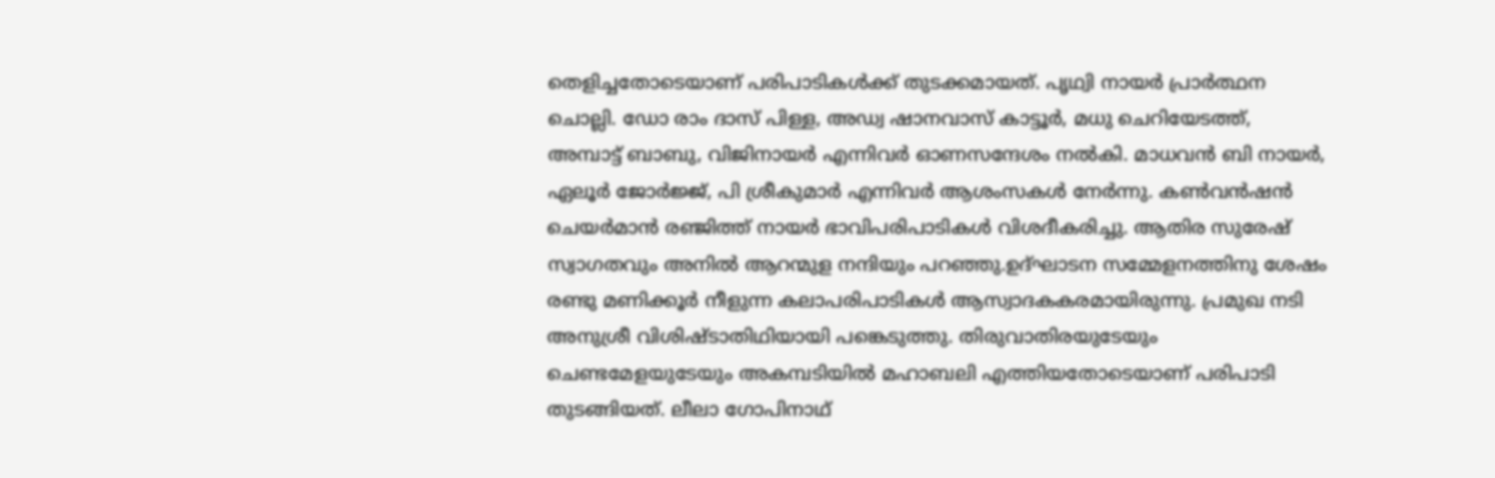തെളിച്ചതോടെയാണ് പരിപാടികള്‍ക്ക് തുടക്കമായത്. പൃഥ്വി നായര്‍ പ്രാര്‍ത്ഥന ചൊല്ലി. ഡോ രാം ദാസ് പിള്ള, അഡ്വ ഷാനവാസ് കാട്ടൂര്‍, മധു ചെറിയേടത്ത്, അമ്പാട്ട് ബാബു, വിജിനായര്‍ എന്നിവര്‍ ഓണസന്ദേശം നല്‍കി. മാധവന്‍ ബി നായര്‍, ഏലൂര്‍ ജോര്‍ജ്ജ്, പി ശ്രീകുമാര്‍ എന്നിവര്‍ ആശംസകള്‍ നേര്‍ന്നു. കണ്‍വന്‍ഷന്‍ ചെയര്‍മാന്‍ രഞ്ജിത്ത് നായര്‍ ഭാവിപരിപാടികള്‍ വിശദീകരിച്ചു. ആതിര സുരേഷ് സ്വാഗതവും അനില്‍ ആറന്മുള നന്ദിയും പറഞ്ഞു.ഉദ്ഘാടന സമ്മേളനത്തിനു ശേഷം രണ്ടു മണിക്കൂര്‍ നീളുന്ന കലാപരിപാടികള്‍ ആസ്വാദകകരമായിരുന്നു. പ്രമുഖ നടി അനുശ്രീ വിശിഷ്ടാതിഥിയായി പങ്കെടുത്തു. തിരുവാതിരയുടേയും ചെണ്ടമേളയുടേയും അകമ്പടിയില്‍ മഹാബലി എത്തിയതോടെയാണ് പരിപാടി തുടങ്ങിയത്. ലീലാ ഗോപിനാഥ്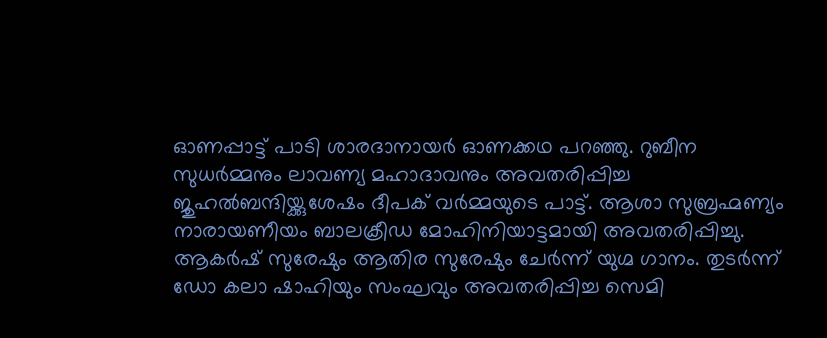ഓണപ്പാട്ട് പാടി ശാരദാനായര്‍ ഓണക്കഥ പറഞ്ഞു. റുബീന സുധര്‍മ്മനും ലാവണ്യ മഹാദാവനും അവതരിപ്പിച്ച ജുഹല്‍ബന്ദിയ്ക്കുശേഷം ദീപക് വര്‍മ്മയുടെ പാട്ട്. ആശാ സുബ്രഹ്മണ്യം നാരായണീയം ബാലക്രീഡ മോഹിനിയാട്ടമായി അവതരിപ്പിച്ചു. ആകര്‍ഷ് സുരേഷും ആതിര സുരേഷും ചേര്‍ന്ന് യുഗ്മ ഗാനം. തുടര്‍ന്ന് ഡോ കലാ ഷാഹിയും സംഘവും അവതരിപ്പിച്ച സെമി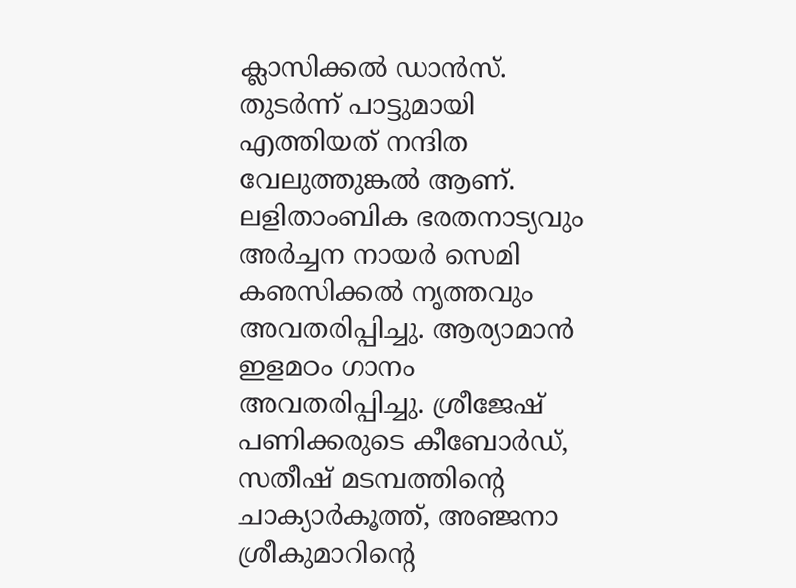ക്ലാസിക്കല്‍ ഡാന്‍സ്. തുടര്‍ന്ന് പാട്ടുമായി എത്തിയത് നന്ദിത വേലുത്തുങ്കല്‍ ആണ്. ലളിതാംബിക ഭരതനാട്യവും അര്‍ച്ചന നായര്‍ സെമി കഌസിക്കല്‍ നൃത്തവും അവതരിപ്പിച്ചു. ആര്യാമാന്‍ ഇളമഠം ഗാനം അവതരിപ്പിച്ചു. ശ്രീജേഷ് പണിക്കരുടെ കീബോര്‍ഡ്, സതീഷ് മടമ്പത്തിന്റെ ചാക്യാര്‍കൂത്ത്, അഞ്ജനാ ശ്രീകുമാറിന്റെ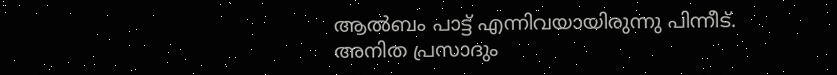ആല്‍ബം പാട്ട് എന്നിവയായിരുന്നു പിന്നീട്. അനിത പ്രസാദും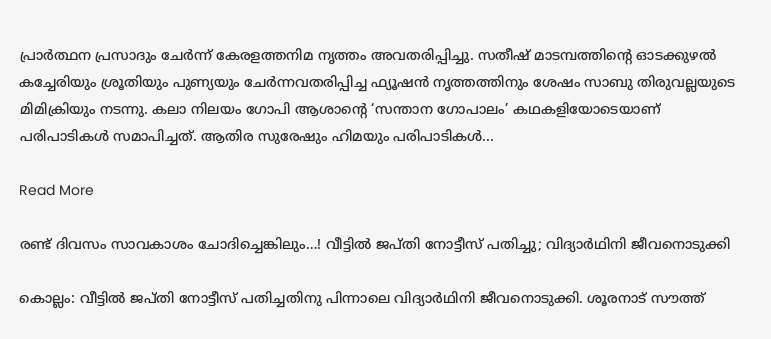പ്രാര്‍ത്ഥന പ്രസാദും ചേര്‍ന്ന് കേരളത്തനിമ നൃത്തം അവതരിപ്പിച്ചു. സതീഷ് മാടമ്പത്തിന്‍റെ ഓടക്കുഴല്‍ കച്ചേരിയും ശ്രൂതിയും പുണ്യയും ചേര്‍ന്നവതരിപ്പിച്ച ഫ്യൂഷന്‍ നൃത്തത്തിനും ശേഷം സാബു തിരുവല്ലയുടെ മിമിക്രിയും നടന്നു. കലാ നിലയം ഗോപി ആശാന്റെ ‘സന്താന ഗോപാലം’ കഥകളിയോടെയാണ് പരിപാടികള്‍ സമാപിച്ചത്. ആതിര സുരേഷും ഹിമയും പരിപാടികള്‍...

Read More

രണ്ട് ദിവസം സാവകാശം ചോദിച്ചെങ്കിലും…! വീട്ടിൽ ജപ്തി നോട്ടീസ് പതിച്ചു; വിദ്യാർഥിനി ജീവനൊടുക്കി

കൊല്ലം: വീട്ടിൽ ജപ്തി നോട്ടീസ് പതിച്ചതിനു പിന്നാലെ വിദ്യാർഥിനി ജീവനൊടുക്കി. ശൂരനാട് സൗത്ത്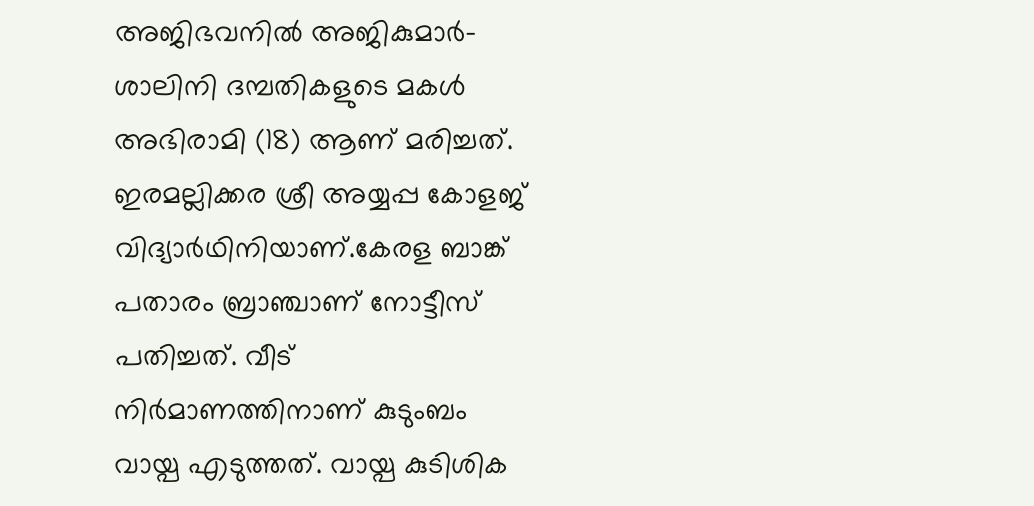അജിഭവനിൽ അജികുമാർ-ശാലിനി ദമ്പതികളുടെ മകൾ അഭിരാമി (18) ആണ് മരിച്ചത്. ഇരമല്ലിക്കര ശ്രീ അയ്യപ്പ കോളജ് വിദ്യാർഥിനിയാണ്.കേരള ബാങ്ക് പതാരം ബ്രാഞ്ചാണ് നോട്ടീസ് പതിച്ചത്. വീട് നിർമാണത്തിനാണ് കുടുംബം വായ്പ എടുത്തത്. വായ്പ കുടിശിക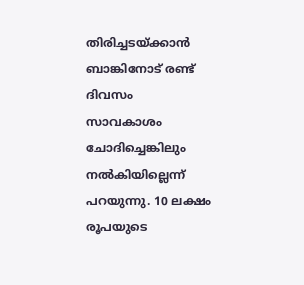തിരിച്ചടയ്ക്കാൻ ബാങ്കിനോട് രണ്ട് ദിവസം സാവകാശം ചോദിച്ചെങ്കിലും നൽകിയില്ലെന്ന് പറയുന്നു. 10 ലക്ഷം രൂപയുടെ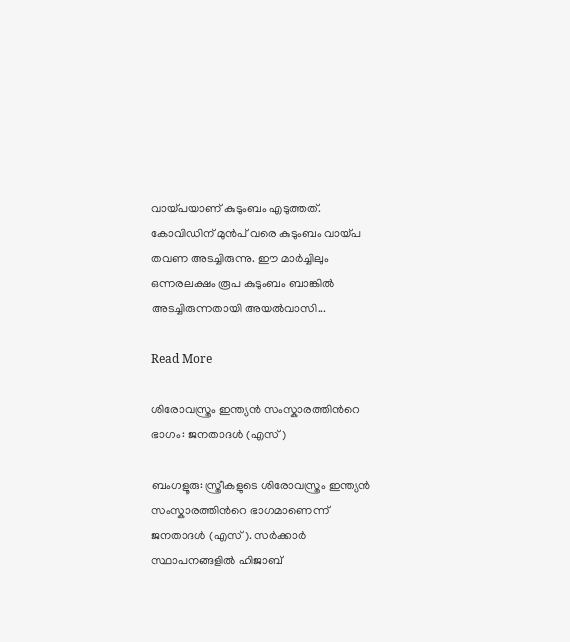വായ്പയാണ് കുടുംബം എടുത്തത്. കോവിഡിന് മുൻപ് വരെ കുടുംബം വായ്പ തവണ അടച്ചിരുന്നു. ഈ മാർച്ചിലും ഒന്നരലക്ഷം രൂപ കുടുംബം ബാങ്കിൽ അടച്ചിരുന്നതായി അയൽവാസി...

Read More

ശിരോവസ്ത്രം ഇന്ത്യൻ സംസ്കാരത്തിന്‍റെ ഭാഗം: ജനതാദൾ (എസ്)

ബംഗളൂരു: സ്ത്രീകളുടെ ശിരോവസ്ത്രം ഇന്ത്യൻ സംസ്കാരത്തിന്‍റെ ഭാഗമാണെന്ന് ജനതാദൾ (എസ്). സർക്കാർ സ്ഥാപനങ്ങളിൽ ഹിജാബ്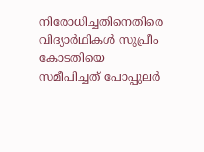നിരോധിച്ചതിനെതിരെ വിദ്യാർഥികൾ സുപ്രീം കോടതിയെ സമീപിച്ചത് പോപ്പുലർ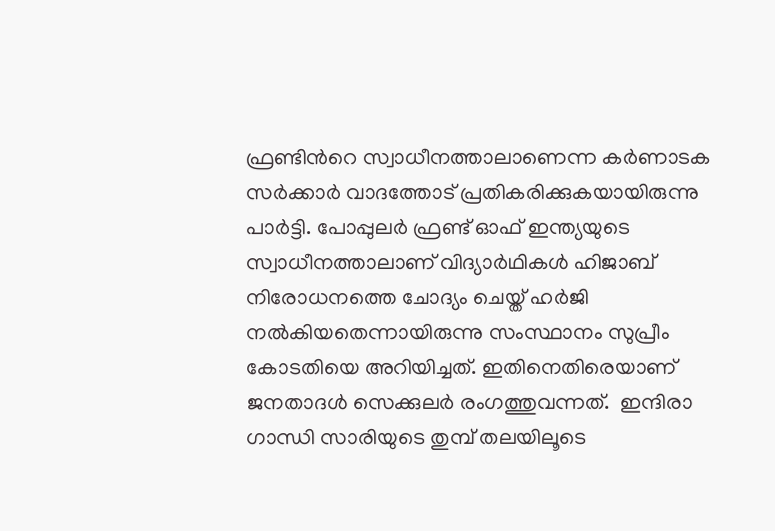ഫ്രണ്ടിന്‍റെ സ്വാധീനത്താലാണെന്ന കർണാടക സർക്കാർ വാദത്തോട് പ്രതികരിക്കുകയായിരുന്നു പാർട്ടി. പോപ്പുലർ ഫ്രണ്ട് ഓഫ് ഇന്ത്യയുടെ സ്വാധീനത്താലാണ് വിദ്യാർഥികൾ ഹിജാബ് നിരോധനത്തെ ചോദ്യം ചെയ്ത് ഹർജി നൽകിയതെന്നായിരുന്നു സംസ്ഥാനം സുപ്രീം കോടതിയെ അറിയിച്ചത്. ഇതിനെതിരെയാണ് ജനതാദൾ സെക്കുലർ രംഗത്തുവന്നത്.  ഇന്ദിരാ ഗാന്ധി സാരിയുടെ തുമ്പ് തലയിലൂടെ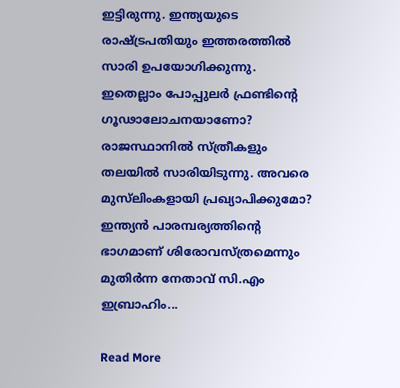ഇട്ടിരുന്നു. ഇന്ത്യയുടെ രാഷ്ട്രപതിയും ഇത്തരത്തിൽ സാരി ഉപയോഗിക്കുന്നു. ഇതെല്ലാം പോപ്പുലർ ഫ്രണ്ടിന്‍റെ ഗൂഢാലോചനയാണോ? രാജസ്ഥാനിൽ സ്ത്രീകളും തലയിൽ സാരിയിടുന്നു. അവരെ മുസ്‌ലിംകളായി പ്രഖ്യാപിക്കുമോ? ഇന്ത്യൻ പാരമ്പര്യത്തിന്‍റെ ഭാഗമാണ് ശിരോവസ്ത്രമെന്നും മുതിർന്ന നേതാവ് സി.എം ഇബ്രാഹിം...

Read More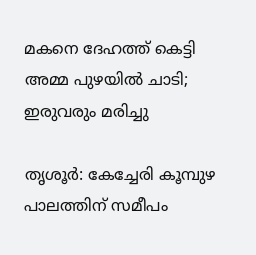മകനെ ദേഹത്ത് കെട്ടി അമ്മ പുഴയിൽ ചാടി; ഇരുവരും മരിച്ചു

തൃശൂർ: കേച്ചേരി കൂമ്പുഴ പാലത്തിന് സമീപം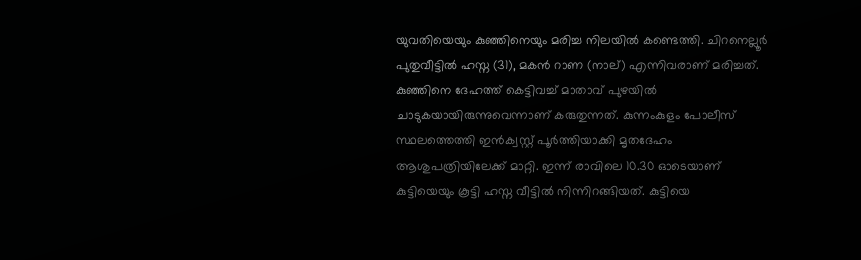യുവതിയെയും കുഞ്ഞിനെയും മരിച്ച നിലയിൽ കണ്ടെത്തി. ചിറനെല്ലൂർ പുതുവീട്ടിൽ ഹസ്ന (31), മകൻ റാണ (നാല്) എന്നിവരാണ് മരിച്ചത്. കുഞ്ഞിനെ ദേഹത്ത് കെട്ടിവച്ച് മാതാവ് പുഴയിൽ ചാടുകയായിരുന്നുവെന്നാണ് കരുതുന്നത്. കുന്നംകുളം പോലീസ് സ്ഥലത്തെത്തി ഇൻക്വസ്റ്റ് പൂർത്തിയാക്കി മൃതദേഹം ആശുപത്രിയിലേക്ക് മാറ്റി. ഇന്ന് രാവിലെ 10.30 ഓടെയാണ് കുട്ടിയെയും കൂട്ടി ഹസ്ന വീട്ടിൽ നിന്നിറങ്ങിയത്. കുട്ടിയെ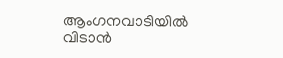ആംഗനവാടിയിൽ വിടാൻ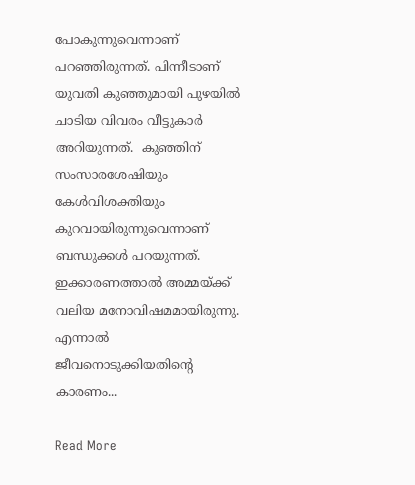പോകുന്നുവെന്നാണ് പറഞ്ഞിരുന്നത്. പിന്നീടാണ് യുവതി കുഞ്ഞുമായി പുഴയിൽ ചാടിയ വിവരം വീട്ടുകാർ അറിയുന്നത്.  കുഞ്ഞിന് സംസാരശേഷിയും കേൾവിശക്തിയും കുറവായിരുന്നുവെന്നാണ് ബന്ധുക്കൾ പറയുന്നത്. ഇക്കാരണത്താൽ അമ്മയ്ക്ക് വലിയ മനോവിഷമമായിരുന്നു. എന്നാൽ ജീവനൊടുക്കിയതിന്‍റെ കാരണം...

Read More